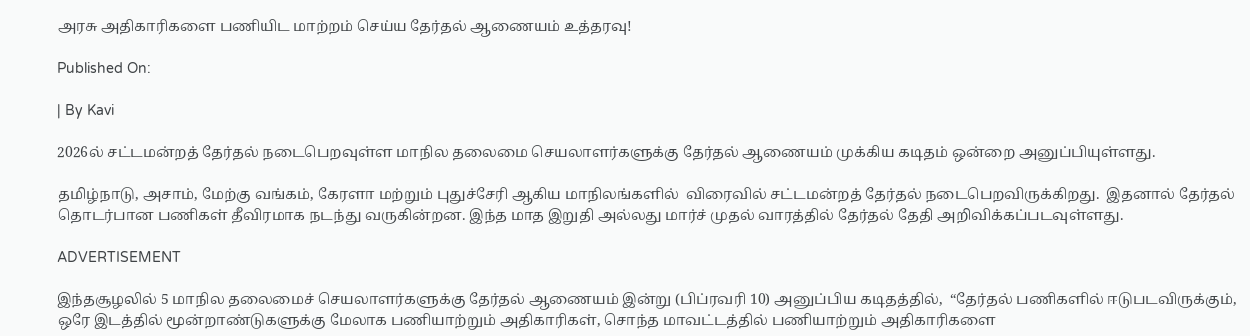அரசு அதிகாரிகளை பணியிட மாற்றம் செய்ய தேர்தல் ஆணையம் உத்தரவு!

Published On:

| By Kavi

2026ல் சட்டமன்றத் தேர்தல் நடைபெறவுள்ள மாநில தலைமை செயலாளர்களுக்கு தேர்தல் ஆணையம் முக்கிய கடிதம் ஒன்றை அனுப்பியுள்ளது.

தமிழ்நாடு, அசாம், மேற்கு வங்கம், கேரளா மற்றும் புதுச்சேரி ஆகிய மாநிலங்களில்  விரைவில் சட்டமன்றத் தேர்தல் நடைபெறவிருக்கிறது.  இதனால் தேர்தல் தொடர்பான பணிகள் தீவிரமாக நடந்து வருகின்றன. இந்த மாத இறுதி அல்லது மார்ச் முதல் வாரத்தில் தேர்தல் தேதி அறிவிக்கப்படவுள்ளது.

ADVERTISEMENT

இந்தசூழலில் 5 மாநில தலைமைச் செயலாளர்களுக்கு தேர்தல் ஆணையம் இன்று (பிப்ரவரி 10) அனுப்பிய கடிதத்தில்,  “தேர்தல் பணிகளில் ஈடுபடவிருக்கும், ஒரே இடத்தில் மூன்றாண்டுகளுக்கு மேலாக பணியாற்றும் அதிகாரிகள், சொந்த மாவட்டத்தில் பணியாற்றும் அதிகாரிகளை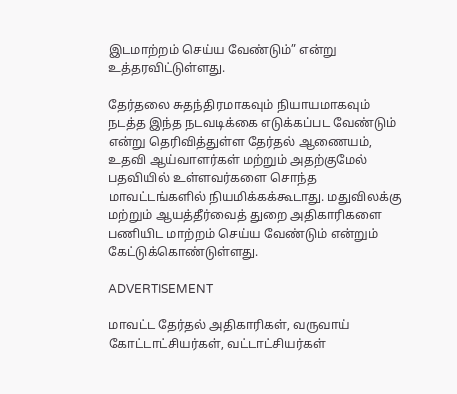இடமாற்றம் செய்ய வேண்டும்” என்று உத்தரவிட்டுள்ளது.

தேர்தலை சுதந்திரமாகவும் நியாயமாகவும் நடத்த இந்த நடவடிக்கை எடுக்கப்பட வேண்டும் என்று தெரிவித்துள்ள தேர்தல் ஆணையம்,  உதவி ஆய்வாளர்கள் மற்றும் அதற்குமேல் பதவியில் உள்ளவர்களை சொந்த மாவட்டங்களில் நியமிக்கக்கூடாது. மதுவிலக்கு மற்றும் ஆயத்தீர்வைத் துறை அதிகாரிகளை பணியிட மாற்றம் செய்ய வேண்டும் என்றும் கேட்டுக்கொண்டுள்ளது.

ADVERTISEMENT

மாவட்ட தேர்தல் அதிகாரிகள், வருவாய் கோட்டாட்சியர்கள், வட்டாட்சியர்கள்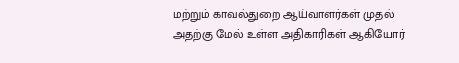மற்றும் காவல்துறை ஆய்வாளர்கள் முதல் அதற்கு மேல் உள்ள அதிகாரிகள் ஆகியோர்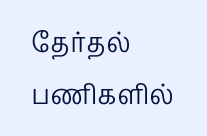தேர்தல் பணிகளில்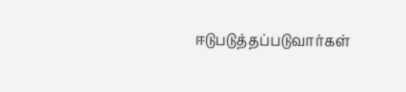ஈடுபடுத்தப்படுவார்கள்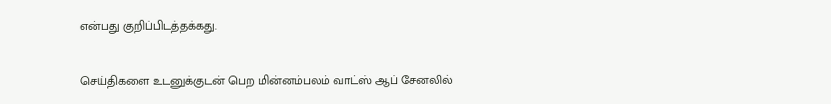என்பது குறிப்பிடத்தக்கது.


செய்திகளை உடனுக்குடன் பெற மின்னம்பலம் வாட்ஸ் ஆப் சேனலில்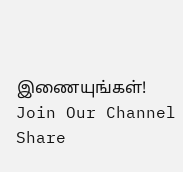இணையுங்கள்!
Join Our Channel
Share